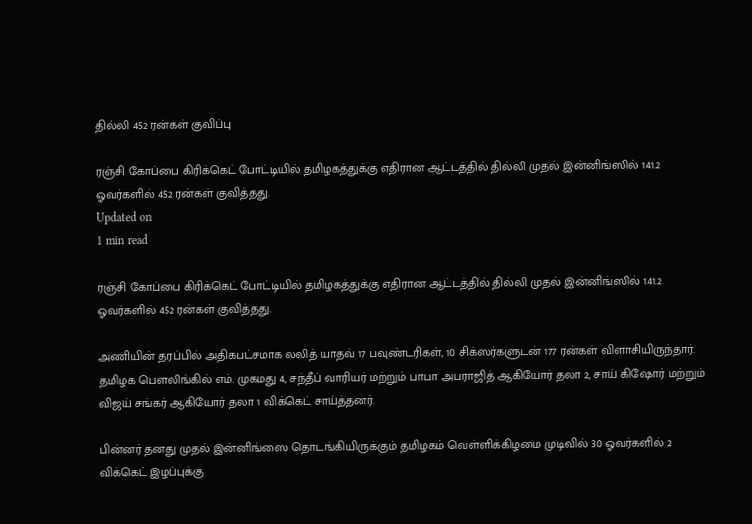தில்லி 452 ரன்கள் குவிப்பு

ரஞ்சி கோப்பை கிரிக்கெட் போட்டியில் தமிழகத்துக்கு எதிரான ஆட்டத்தில் தில்லி முதல் இன்னிங்ஸில் 141.2 ஓவர்களில் 452 ரன்கள் குவித்தது.
Updated on
1 min read

ரஞ்சி கோப்பை கிரிக்கெட் போட்டியில் தமிழகத்துக்கு எதிரான ஆட்டத்தில் தில்லி முதல் இன்னிங்ஸில் 141.2 ஓவர்களில் 452 ரன்கள் குவித்தது.

அணியின் தரப்பில் அதிகபட்சமாக லலித் யாதவ் 17 பவுண்டரிகள், 10 சிக்ஸர்களுடன் 177 ரன்கள் விளாசியிருந்தார். தமிழக பௌலிங்கில் எம். முகமது 4, சந்தீப் வாரியர் மற்றும் பாபா அபராஜித் ஆகியோர் தலா 2, சாய் கிஷோர் மற்றும் விஜய் சங்கர் ஆகியோர் தலா 1 விக்கெட் சாய்த்தனர்.

பின்னர் தனது முதல் இன்னிங்ஸை தொடங்கியிருக்கும் தமிழகம் வெள்ளிக்கிழமை முடிவில் 30 ஓவர்களில் 2 விக்கெட் இழப்புக்கு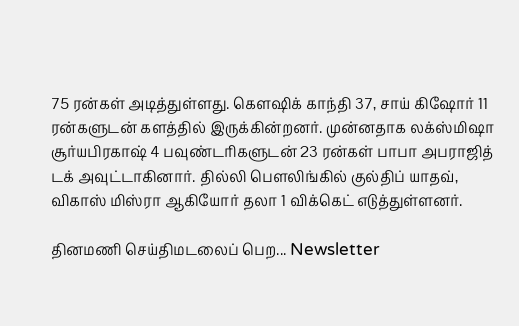75 ரன்கள் அடித்துள்ளது. கௌஷிக் காந்தி 37, சாய் கிஷோர் 11 ரன்களுடன் களத்தில் இருக்கின்றனர். முன்னதாக லக்ஸ்மிஷா சூர்யபிரகாஷ் 4 பவுண்டரிகளுடன் 23 ரன்கள் பாபா அபராஜித் டக் அவுட்டாகினார். தில்லி பௌலிங்கில் குல்திப் யாதவ், விகாஸ் மிஸ்ரா ஆகியோர் தலா 1 விக்கெட் எடுத்துள்ளனர்.

தினமணி செய்திமடலைப் பெற... Newsletter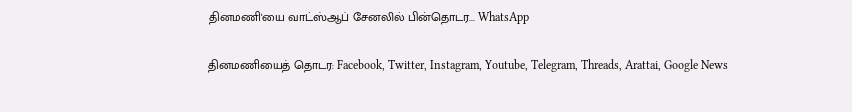தினமணி'யை வாட்ஸ்ஆப் சேனலில் பின்தொடர... WhatsApp

தினமணியைத் தொடர: Facebook, Twitter, Instagram, Youtube, Telegram, Threads, Arattai, Google News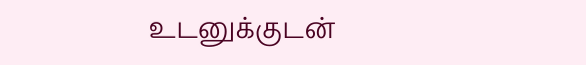உடனுக்குடன்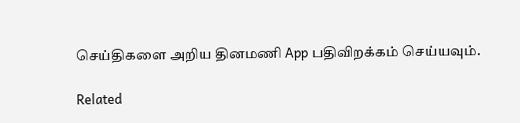செய்திகளை அறிய தினமணி App பதிவிறக்கம் செய்யவும்.

Related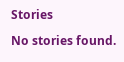Stories

No stories found.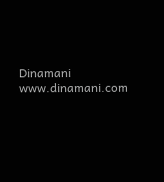Dinamani
www.dinamani.com